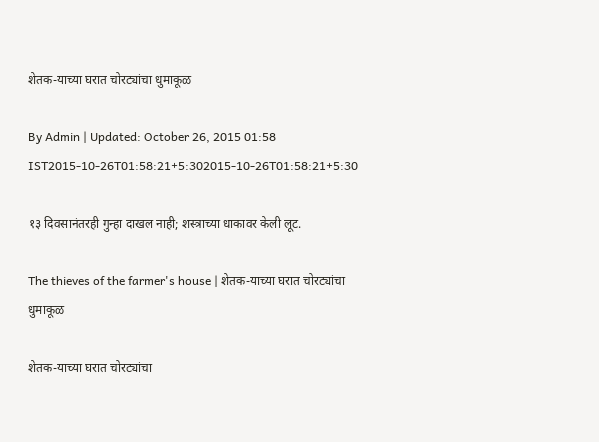शेतक-याच्या घरात चोरट्यांचा धुमाकूळ

By Admin | Updated: October 26, 2015 01:58 IST2015-10-26T01:58:21+5:302015-10-26T01:58:21+5:30

१३ दिवसानंतरही गुन्हा दाखल नाही; शस्त्राच्या धाकावर केली लूट.

The thieves of the farmer's house | शेतक-याच्या घरात चोरट्यांचा धुमाकूळ

शेतक-याच्या घरात चोरट्यांचा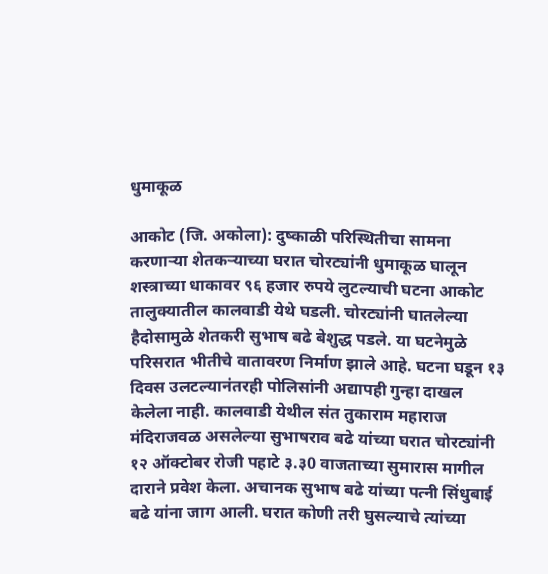धुमाकूळ

आकोट (जि. अकोला): दुष्काळी परिस्थितीचा सामना करणार्‍या शेतकर्‍याच्या घरात चोरट्यांनी धुमाकूळ घालून शस्त्राच्या धाकावर ९६ हजार रुपये लुटल्याची घटना आकोट तालुक्यातील कालवाडी येथे घडली. चोरट्यांनी घातलेल्या हैदोसामुळे शेतकरी सुभाष बढे बेशुद्ध पडले. या घटनेमुळे परिसरात भीतीचे वातावरण निर्माण झाले आहे. घटना घडून १३ दिवस उलटल्यानंतरही पोलिसांनी अद्यापही गुन्हा दाखल केलेला नाही. कालवाडी येथील संत तुकाराम महाराज मंदिराजवळ असलेल्या सुभाषराव बढे यांच्या घरात चोरट्यांनी १२ ऑक्टोबर रोजी पहाटे ३.३0 वाजताच्या सुमारास मागील दाराने प्रवेश केला. अचानक सुभाष बढे यांच्या पत्नी सिंधुबाई बढे यांना जाग आली. घरात कोणी तरी घुसल्याचे त्यांच्या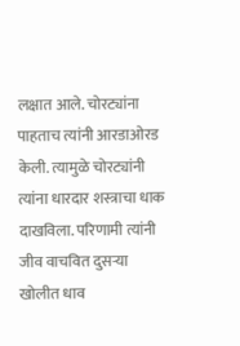लक्षात आले. चोरट्यांना पाहताच त्यांनी आरडाओरड केली. त्यामुळे चोरट्यांनी त्यांना धारदार शस्त्राचा धाक दाखविला. परिणामी त्यांनी जीव वाचवित दुसर्‍या खोलीत धाव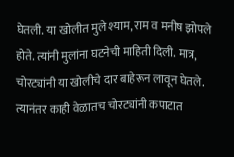घेतली. या खोलीत मुले श्याम, राम व मनीष झोपले होते. त्यांनी मुलांना घटनेची माहिती दिली. मात्र, चोरट्यांनी या खोलीचे दार बाहेरून लावून घेतले. त्यानंतर काही वेळातच चोरट्यांनी कपाटात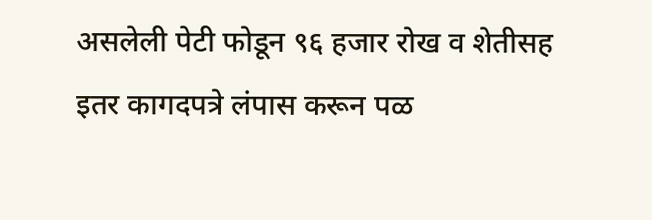असलेली पेटी फोडून ९६ हजार रोख व शेतीसह इतर कागदपत्रे लंपास करून पळ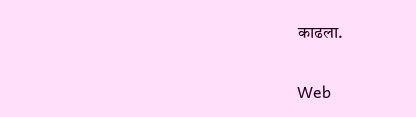काढला.

Web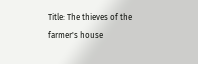Title: The thieves of the farmer's house